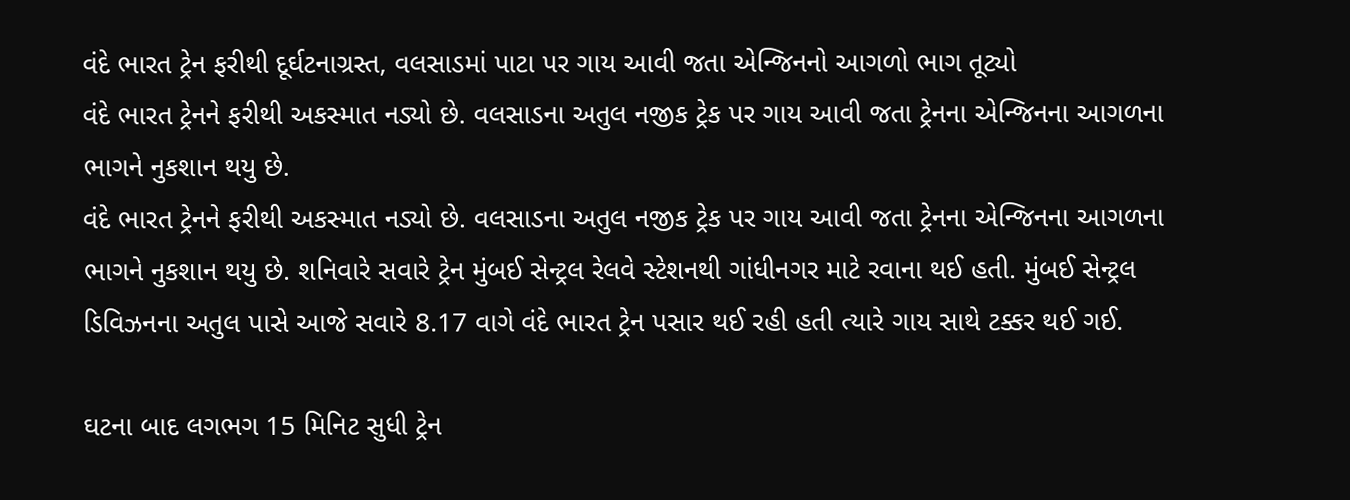વંદે ભારત ટ્રેન ફરીથી દૂર્ઘટનાગ્રસ્ત, વલસાડમાં પાટા પર ગાય આવી જતા એન્જિનનો આગળો ભાગ તૂટ્યો
વંદે ભારત ટ્રેનને ફરીથી અકસ્માત નડ્યો છે. વલસાડના અતુલ નજીક ટ્રેક પર ગાય આવી જતા ટ્રેનના એન્જિનના આગળના ભાગને નુકશાન થયુ છે.
વંદે ભારત ટ્રેનને ફરીથી અકસ્માત નડ્યો છે. વલસાડના અતુલ નજીક ટ્રેક પર ગાય આવી જતા ટ્રેનના એન્જિનના આગળના ભાગને નુકશાન થયુ છે. શનિવારે સવારે ટ્રેન મુંબઈ સેન્ટ્રલ રેલવે સ્ટેશનથી ગાંધીનગર માટે રવાના થઈ હતી. મુંબઈ સેન્ટ્રલ ડિવિઝનના અતુલ પાસે આજે સવારે 8.17 વાગે વંદે ભારત ટ્રેન પસાર થઈ રહી હતી ત્યારે ગાય સાથે ટક્કર થઈ ગઈ.

ઘટના બાદ લગભગ 15 મિનિટ સુધી ટ્રેન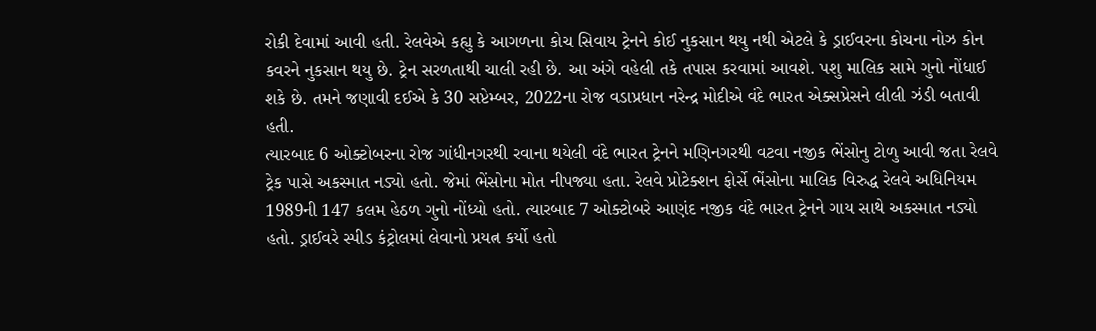રોકી દેવામાં આવી હતી. રેલવેએ કહ્યુ કે આગળના કોચ સિવાય ટ્રેનને કોઈ નુકસાન થયુ નથી એટલે કે ડ્રાઈવરના કોચના નોઝ કોન કવરને નુકસાન થયુ છે. ટ્રેન સરળતાથી ચાલી રહી છે. આ અંગે વહેલી તકે તપાસ કરવામાં આવશે. પશુ માલિક સામે ગુનો નોંધાઈ શકે છે. તમને જણાવી દઈએ કે 30 સપ્ટેમ્બર, 2022ના રોજ વડાપ્રધાન નરેન્દ્ર મોદીએ વંદે ભારત એક્સપ્રેસને લીલી ઝંડી બતાવી હતી.
ત્યારબાદ 6 ઓક્ટોબરના રોજ ગાંધીનગરથી રવાના થયેલી વંદે ભારત ટ્રેનને મણિનગરથી વટવા નજીક ભેંસોનુ ટોળુ આવી જતા રેલવે ટ્રેક પાસે અકસ્માત નડ્યો હતો. જેમાં ભેંસોના મોત નીપજ્યા હતા. રેલવે પ્રોટેક્શન ફોર્સે ભેંસોના માલિક વિરુદ્ધ રેલવે અધિનિયમ 1989ની 147 કલમ હેઠળ ગુનો નોંધ્યો હતો. ત્યારબાદ 7 ઓક્ટોબરે આણંદ નજીક વંદે ભારત ટ્રેનને ગાય સાથે અકસ્માત નડ્યો હતો. ડ્રાઈવરે સ્પીડ કંટ્રોલમાં લેવાનો પ્રયત્ન કર્યો હતો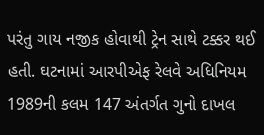પરંતુ ગાય નજીક હોવાથી ટ્રેન સાથે ટક્કર થઈ હતી. ઘટનામાં આરપીએફ રેલવે અધિનિયમ 1989ની કલમ 147 અંતર્ગત ગુનો દાખલ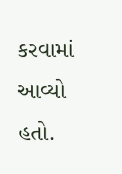કરવામાં આવ્યો હતો.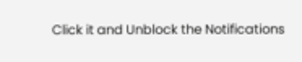Click it and Unblock the Notifications